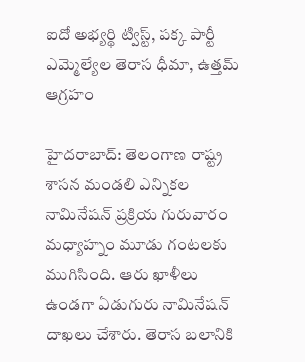ఐదో అభ్యర్థి ట్విస్ట్, పక్క పార్టీ ఎమ్మెల్యేల తెరాస ధీమా, ఉత్తమ్ ఆగ్రహం

హైదరాబాద్: తెలంగాణ రాష్ట్ర శాసన మండలి ఎన్నికల నామినేషన్ ప్రక్రియ గురువారం మధ్యాహ్నం మూడు గంటలకు ముగిసింది. ఆరు ఖాళీలు ఉండగా ఏడుగురు నామినేషన్ దాఖలు చేశారు. తెరాస బలానికి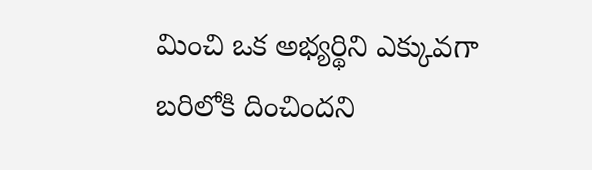మించి ఒక అభ్యర్థిని ఎక్కువగా బరిలోకి దించిందని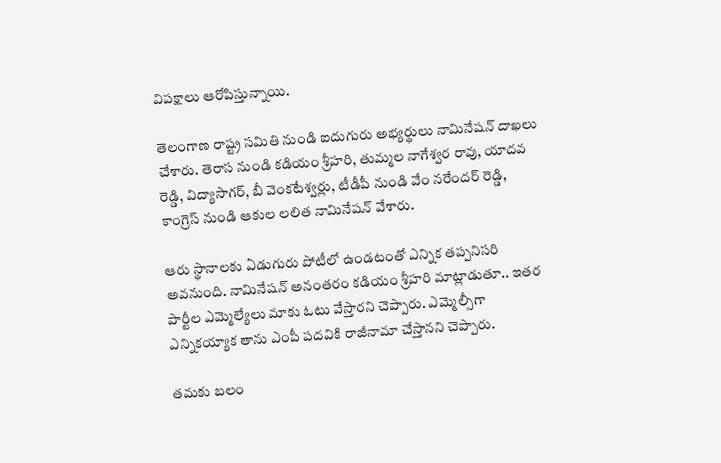విపక్షాలు ఆరోపిస్తున్నాయి.

తెలంగాణ రాష్ట్ర సమితి నుండి ఐదుగురు అభ్యర్థులు నామినేషన్ దాఖలు చేశారు. తెరాస నుండి కడియం శ్రీహరి, తుమ్మల నాగేశ్వర రావు, యాదవ రెడ్డి, విద్యాసాగర్, బీ వెంకటేశ్వర్లు, టీడీపీ నుండి వేం నరేందర్ రెడ్డి, కాంగ్రెస్ నుండి ఆకుల లలిత నామినేషన్ వేశారు.

ఆరు స్థానాలకు ఏడుగురు పోటీలో ఉండటంతో ఎన్నిక తప్పనిసరి అవనుంది. నామినేషన్ అనంతరం కడియం శ్రీహరి మాట్లాడుతూ.. ఇతర పార్టీల ఎమ్మెల్యేలు మాకు ఓటు వేస్తారని చెప్పారు. ఎమ్మెల్సీగా ఎన్నికయ్యాక తాను ఎంపీ పదవికి రాజీనామా చేస్తానని చెప్పారు.

తమకు బలం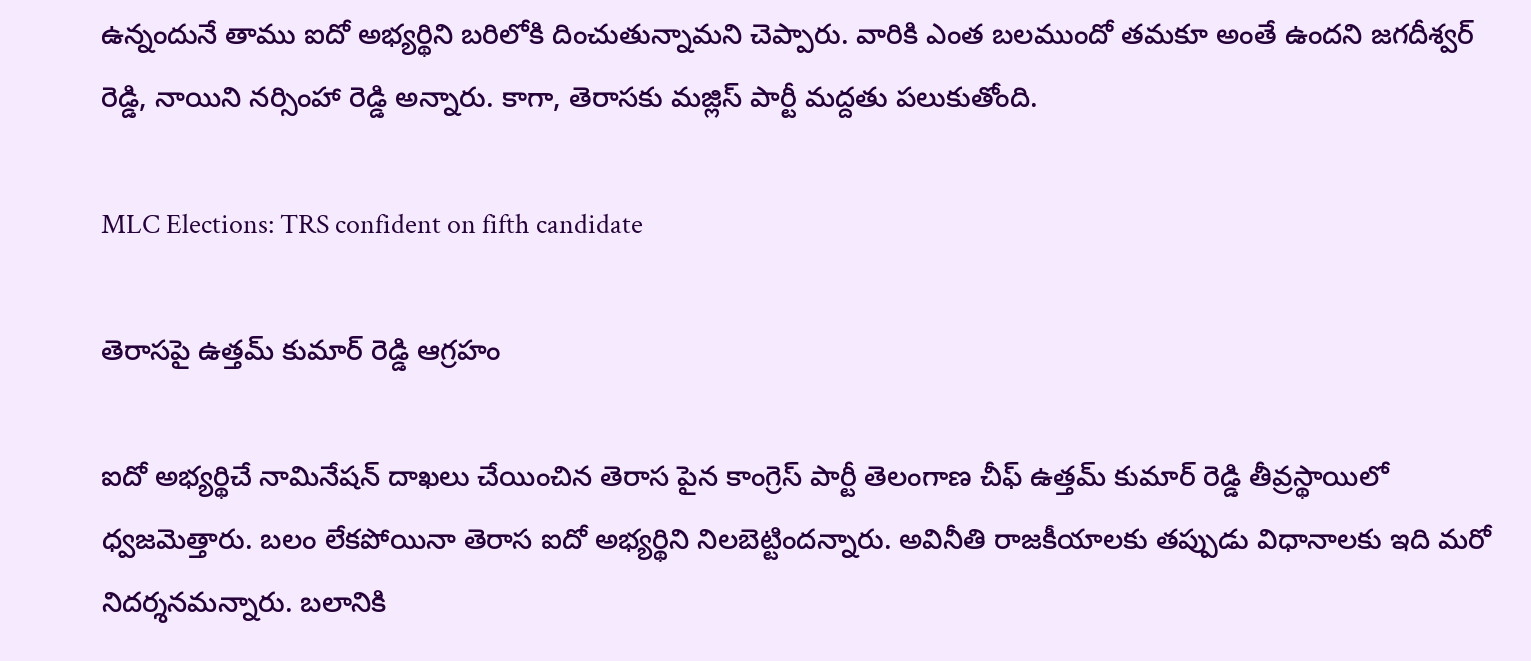ఉన్నందునే తాము ఐదో అభ్యర్థిని బరిలోకి దించుతున్నామని చెప్పారు. వారికి ఎంత బలముందో తమకూ అంతే ఉందని జగదీశ్వర్ రెడ్డి, నాయిని నర్సింహా రెడ్డి అన్నారు. కాగా, తెరాసకు మజ్లిస్ పార్టీ మద్దతు పలుకుతోంది.

MLC Elections: TRS confident on fifth candidate

తెరాసపై ఉత్తమ్ కుమార్ రెడ్డి ఆగ్రహం

ఐదో అభ్యర్థిచే నామినేషన్ దాఖలు చేయించిన తెరాస పైన కాంగ్రెస్ పార్టీ తెలంగాణ చీఫ్ ఉత్తమ్ కుమార్ రెడ్డి తీవ్రస్థాయిలో ధ్వజమెత్తారు. బలం లేకపోయినా తెరాస ఐదో అభ్యర్థిని నిలబెట్టిందన్నారు. అవినీతి రాజకీయాలకు తప్పుడు విధానాలకు ఇది మరో నిదర్శనమన్నారు. బలానికి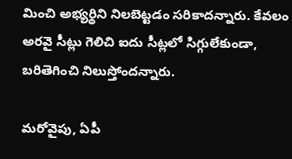మించి అభ్యర్థిని నిలబెట్టడం సరికాదన్నారు. కేవలం అరవై సీట్లు గెలిచి ఐదు సీట్లలో సిగ్గులేకుండా, బరితెగించి నిలుస్తోందన్నారు.

మరోవైపు, ఏపీ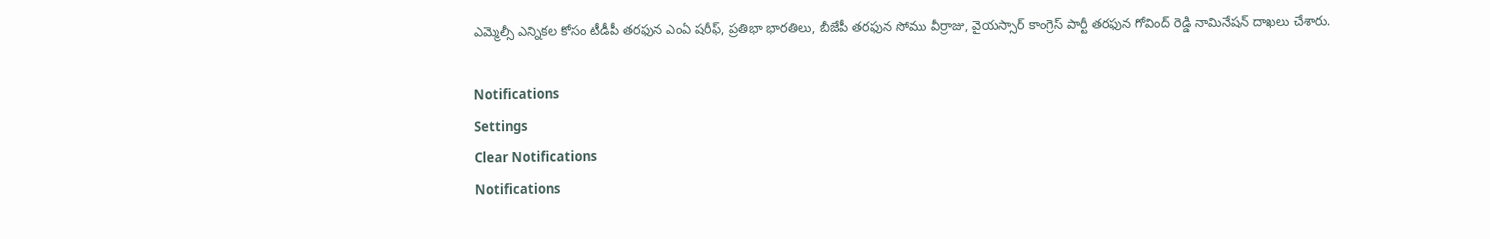ఎమ్మెల్సీ ఎన్నికల కోసం టీడీపీ తరఫున ఎంఏ షరీఫ్, ప్రతిభా భారతిలు, బీజేపీ తరఫున సోము వీర్రాజు, వైయస్సార్ కాంగ్రెస్ పార్టీ తరఫున గోవింద్ రెడ్డి నామినేషన్ దాఖలు చేశారు.

Notifications
Settings
Clear Notifications
Notifications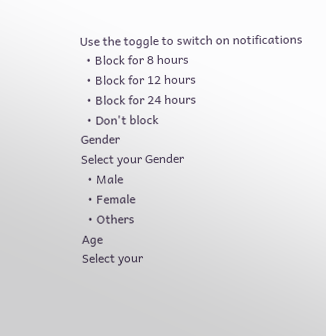Use the toggle to switch on notifications
  • Block for 8 hours
  • Block for 12 hours
  • Block for 24 hours
  • Don't block
Gender
Select your Gender
  • Male
  • Female
  • Others
Age
Select your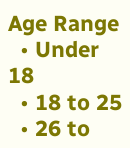Age Range
  • Under 18
  • 18 to 25
  • 26 to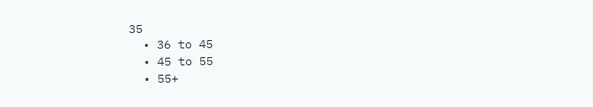35
  • 36 to 45
  • 45 to 55
  • 55+